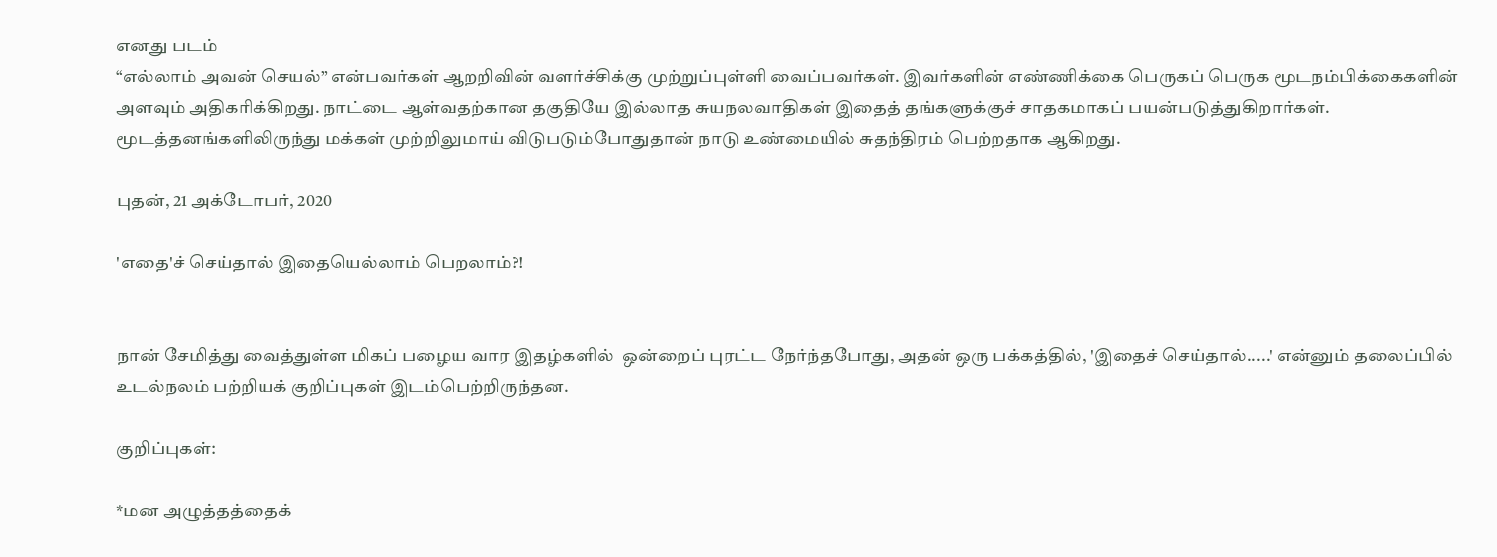எனது படம்
“எல்லாம் அவன் செயல்” என்பவர்கள் ஆறறிவின் வளர்ச்சிக்கு முற்றுப்புள்ளி வைப்பவர்கள். இவர்களின் எண்ணிக்கை பெருகப் பெருக மூடநம்பிக்கைகளின் அளவும் அதிகரிக்கிறது. நாட்டை ஆள்வதற்கான தகுதியே இல்லாத சுயநலவாதிகள் இதைத் தங்களுக்குச் சாதகமாகப் பயன்படுத்துகிறார்கள். மூடத்தனங்களிலிருந்து மக்கள் முற்றிலுமாய் விடுபடும்போதுதான் நாடு உண்மையில் சுதந்திரம் பெற்றதாக ஆகிறது.

புதன், 21 அக்டோபர், 2020

'எதை'ச் செய்தால் இதையெல்லாம் பெறலாம்?!


நான் சேமித்து வைத்துள்ள மிகப் பழைய வார இதழ்களில்  ஒன்றைப் புரட்ட நேர்ந்தபோது, அதன் ஒரு பக்கத்தில், 'இதைச் செய்தால்.....' என்னும் தலைப்பில்  உடல்நலம் பற்றியக் குறிப்புகள் இடம்பெற்றிருந்தன.

குறிப்புகள்:

*மன அழுத்தத்தைக்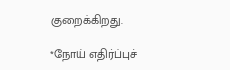குறைக்கிறது.

*நோய் எதிர்ப்புச்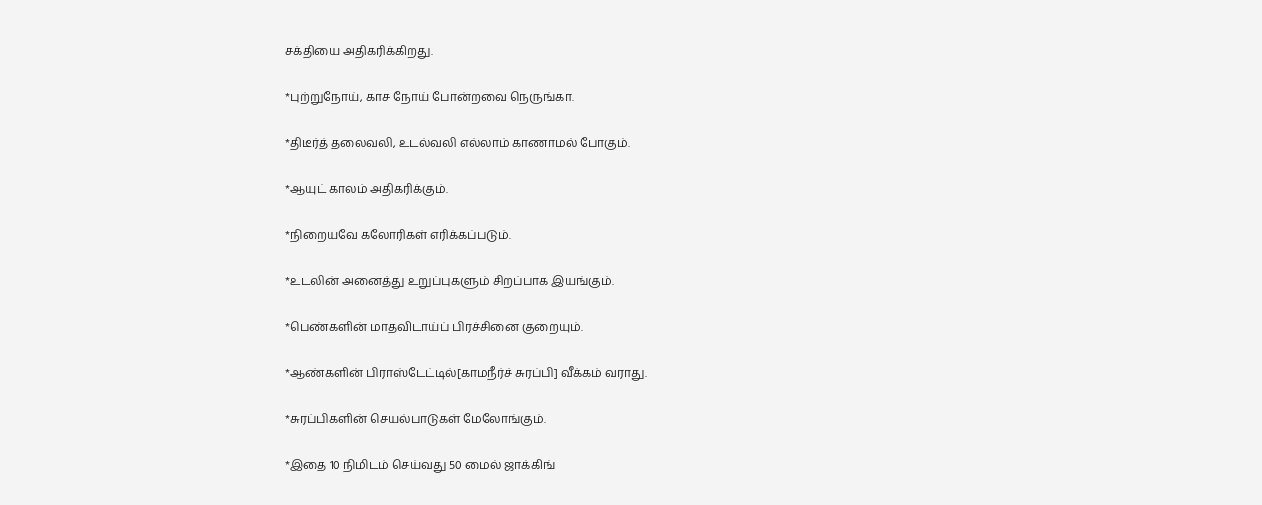சக்தியை அதிகரிக்கிறது.

*புற்றுநோய், காச நோய் போன்றவை நெருங்கா.

*திடீர்த் தலைவலி, உடல்வலி எல்லாம் காணாமல் போகும்.

*ஆயுட் காலம் அதிகரிக்கும்.

*நிறையவே கலோரிகள் எரிக்கப்படும்.

*உடலின் அனைத்து உறுப்புகளும் சிறப்பாக இயங்கும்.

*பெண்களின் மாதவிடாய்ப் பிரச்சினை குறையும்.

*ஆண்களின் பிராஸ்டேட்டில்[காமநீர்ச் சுரப்பி] வீக்கம் வராது.

*சுரப்பிகளின் செயல்பாடுகள் மேலோங்கும்.

*இதை 10 நிமிடம் செய்வது 50 மைல் ஜாக்கிங்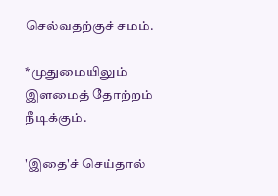செல்வதற்குச் சமம்.

*முதுமையிலும் இளமைத் தோற்றம் நீடிக்கும்.

'இதை'ச் செய்தால்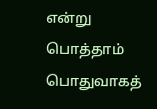என்று பொத்தாம் பொதுவாகத்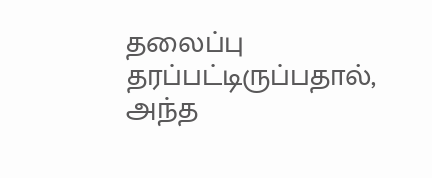தலைப்பு தரப்பட்டிருப்பதால், அந்த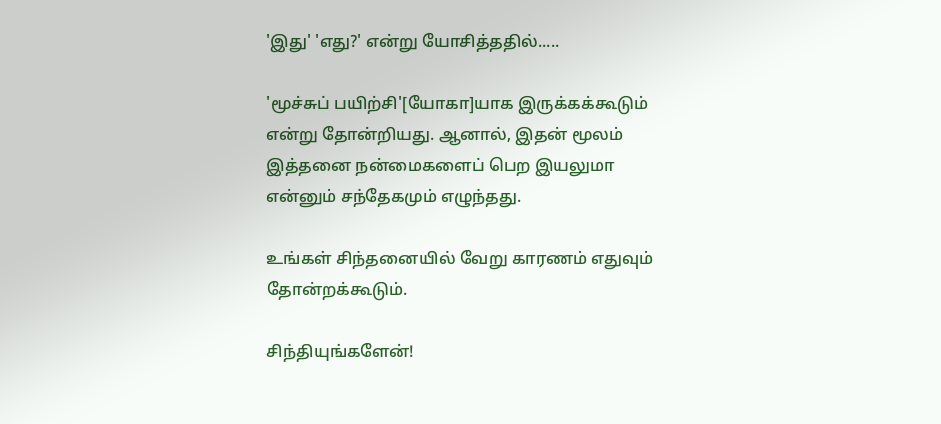'இது' 'எது?' என்று யோசித்ததில்.....

'மூச்சுப் பயிற்சி'[யோகா]யாக இருக்கக்கூடும் என்று தோன்றியது. ஆனால், இதன் மூலம் இத்தனை நன்மைகளைப் பெற இயலுமா என்னும் சந்தேகமும் எழுந்தது.

உங்கள் சிந்தனையில் வேறு காரணம் எதுவும் தோன்றக்கூடும்.

சிந்தியுங்களேன்!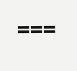===